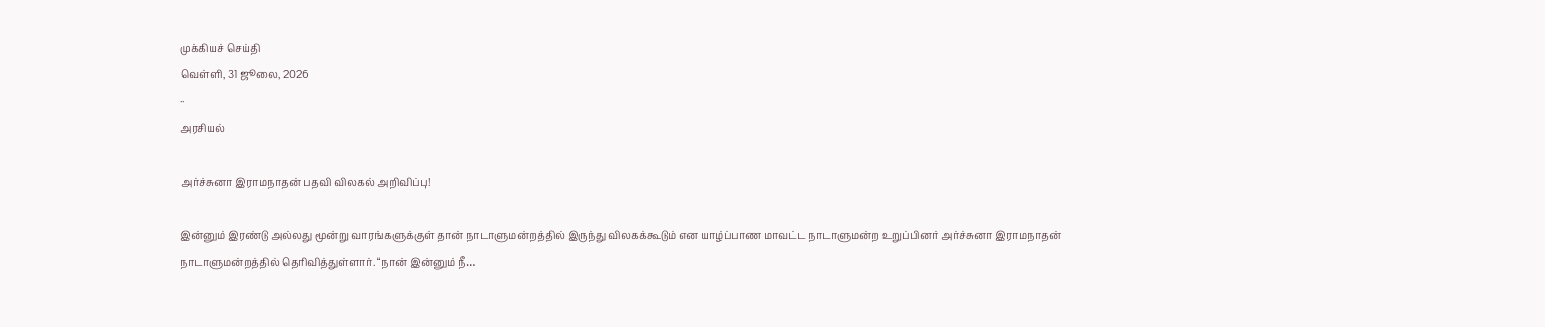முக்கியச் செய்தி
வெள்ளி, 31 ஜூலை, 2026
··
அரசியல்

அர்ச்சுனா இராமநாதன் பதவி விலகல் அறிவிப்பு!

இன்னும் இரண்டு அல்லது மூன்று வாரங்களுக்குள் தான் நாடாளுமன்றத்தில் இருந்து விலகக்கூடும் என யாழ்ப்பாண மாவட்ட நாடாளுமன்ற உறுப்பினர் அர்ச்சுனா இராமநாதன் நாடாளுமன்றத்தில் தெரிவித்துள்ளார். “நான் இன்னும் நீ…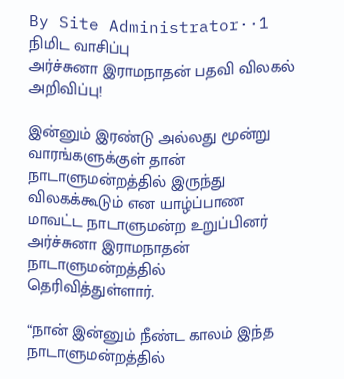By Site Administrator··1 நிமிட வாசிப்பு
அர்ச்சுனா இராமநாதன் பதவி விலகல் அறிவிப்பு!

இன்னும் இரண்டு அல்லது மூன்று வாரங்களுக்குள் தான் நாடாளுமன்றத்தில் இருந்து விலகக்கூடும் என யாழ்ப்பாண மாவட்ட நாடாளுமன்ற உறுப்பினர் அர்ச்சுனா இராமநாதன் நாடாளுமன்றத்தில் தெரிவித்துள்ளார்.

“நான் இன்னும் நீண்ட காலம் இந்த நாடாளுமன்றத்தில்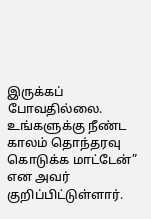இருக்கப் போவதில்லை. உங்களுக்கு நீண்ட காலம் தொந்தரவு கொடுக்க மாட்டேன்” என அவர் குறிப்பிட்டுள்ளார்.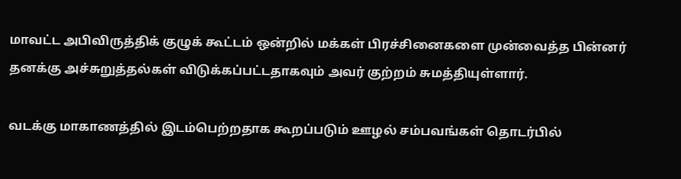மாவட்ட அபிவிருத்திக் குழுக் கூட்டம் ஒன்றில் மக்கள் பிரச்சினைகளை முன்வைத்த பின்னர் தனக்கு அச்சுறுத்தல்கள் விடுக்கப்பட்டதாகவும் அவர் குற்றம் சுமத்தியுள்ளார்.

வடக்கு மாகாணத்தில் இடம்பெற்றதாக கூறப்படும் ஊழல் சம்பவங்கள் தொடர்பில்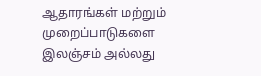ஆதாரங்கள் மற்றும் முறைப்பாடுகளை இலஞ்சம் அல்லது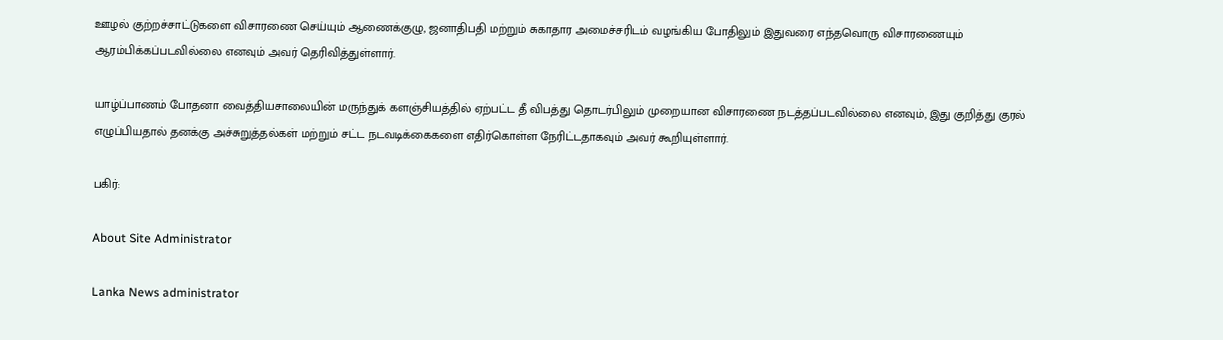ஊழல் குற்றச்சாட்டுகளை விசாரணை செய்யும் ஆணைக்குழு, ஜனாதிபதி மற்றும் சுகாதார அமைச்சரிடம் வழங்கிய போதிலும் இதுவரை எந்தவொரு விசாரணையும் ஆரம்பிக்கப்படவில்லை எனவும் அவர் தெரிவித்துள்ளார்.

யாழ்ப்பாணம் போதனா வைத்தியசாலையின் மருந்துக் களஞ்சியத்தில் ஏற்பட்ட தீ விபத்து தொடர்பிலும் முறையான விசாரணை நடத்தப்படவில்லை எனவும், இது குறித்து குரல் எழுப்பியதால் தனக்கு அச்சுறுத்தல்கள் மற்றும் சட்ட நடவடிக்கைகளை எதிர்கொள்ள நேரிட்டதாகவும் அவர் கூறியுள்ளார்.

பகிர்:

About Site Administrator

Lanka News administrator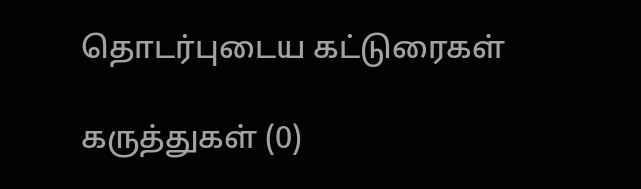தொடர்புடைய கட்டுரைகள்

கருத்துகள் (0)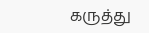கருத்து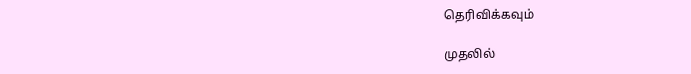தெரிவிக்கவும்

முதலில்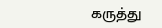கருத்து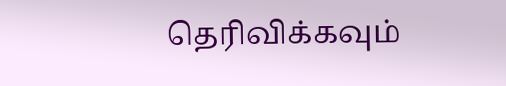தெரிவிக்கவும்